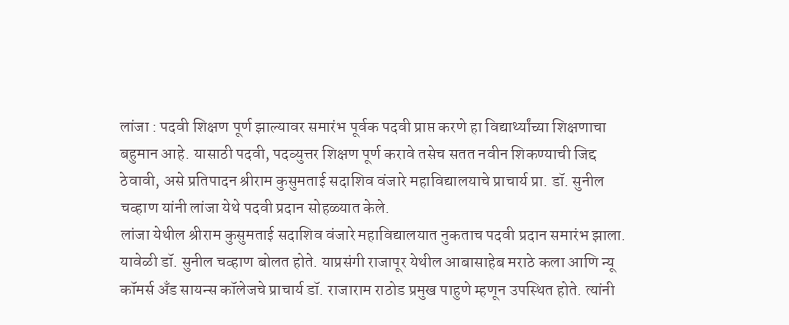लांजा : पदवी शिक्षण पूर्ण झाल्यावर समारंभ पूर्वक पदवी प्राप्त करणे हा विद्यार्थ्यांच्या शिक्षणाचा बहुमान आहे. यासाठी पदवी, पदव्युत्तर शिक्षण पूर्ण करावे तसेच सतत नवीन शिकण्याची जिद्द ठेवावी, असे प्रतिपादन श्रीराम कुसुमताई सदाशिव वंजारे महाविद्यालयाचे प्राचार्य प्रा. डॉ. सुनील चव्हाण यांनी लांजा येथे पदवी प्रदान सोहळ्यात केले.
लांजा येथील श्रीराम कुसुमताई सदाशिव वंजारे महाविद्यालयात नुकताच पदवी प्रदान समारंभ झाला. यावेळी डॉ. सुनील चव्हाण बोलत होते. याप्रसंगी राजापूर येथील आबासाहेब मराठे कला आणि न्यू कॉमर्स अँड सायन्स कॉलेजचे प्राचार्य डॉ. राजाराम राठोड प्रमुख पाहुणे म्हणून उपस्थित होते. त्यांनी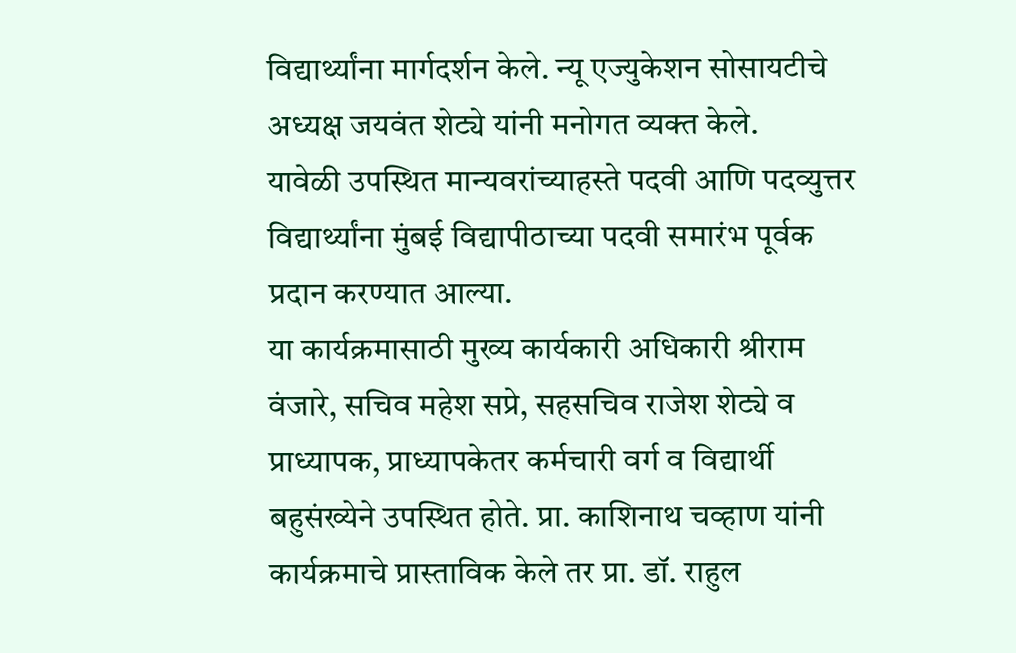विद्यार्थ्यांना मार्गदर्शन केले. न्यू एज्युकेशन सोसायटीचे अध्यक्ष जयवंत शेट्ये यांनी मनोगत व्यक्त केले.
यावेळी उपस्थित मान्यवरांच्याहस्ते पदवी आणि पदव्युत्तर विद्यार्थ्यांना मुंबई विद्यापीठाच्या पदवी समारंभ पूर्वक प्रदान करण्यात आल्या.
या कार्यक्रमासाठी मुख्य कार्यकारी अधिकारी श्रीराम वंजारे, सचिव महेश सप्रे, सहसचिव राजेश शेट्ये व प्राध्यापक, प्राध्यापकेतर कर्मचारी वर्ग व विद्यार्थी बहुसंख्येने उपस्थित होते. प्रा. काशिनाथ चव्हाण यांनी कार्यक्रमाचे प्रास्ताविक केले तर प्रा. डॉ. राहुल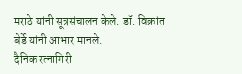मराठे यांनी सूत्रसंचालन केले. डॉ. विक्रांत बेर्डे यांनी आभार मानले.
दैनिक रत्नागिरी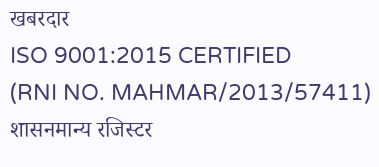खबरदार
ISO 9001:2015 CERTIFIED
(RNI NO. MAHMAR/2013/57411)
शासनमान्य रजिस्टर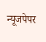न्यूजपेपर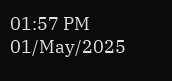01:57 PM 01/May/2025